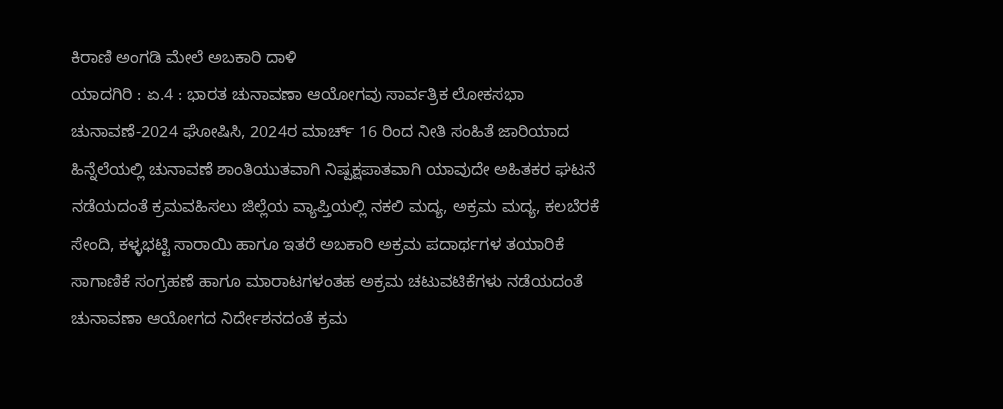ಕಿರಾಣಿ ಅಂಗಡಿ ಮೇಲೆ ಅಬಕಾರಿ ದಾಳಿ
ಯಾದಗಿರಿ : ಏ.4 : ಭಾರತ ಚುನಾವಣಾ ಆಯೋಗವು ಸಾರ್ವತ್ರಿಕ ಲೋಕಸಭಾ ಚುನಾವಣೆ-2024 ಘೋಷಿಸಿ, 2024ರ ಮಾರ್ಚ್ 16 ರಿಂದ ನೀತಿ ಸಂಹಿತೆ ಜಾರಿಯಾದ ಹಿನ್ನೆಲೆಯಲ್ಲಿ ಚುನಾವಣೆ ಶಾಂತಿಯುತವಾಗಿ ನಿಷ್ಪಕ್ಷಪಾತವಾಗಿ ಯಾವುದೇ ಅಹಿತಕರ ಘಟನೆ ನಡೆಯದಂತೆ ಕ್ರಮವಹಿಸಲು ಜಿಲ್ಲೆಯ ವ್ಯಾಪ್ತಿಯಲ್ಲಿ ನಕಲಿ ಮದ್ಯ, ಅಕ್ರಮ ಮದ್ಯ, ಕಲಬೆರಕೆ ಸೇಂದಿ, ಕಳ್ಳಭಟ್ಟಿ ಸಾರಾಯಿ ಹಾಗೂ ಇತರೆ ಅಬಕಾರಿ ಅಕ್ರಮ ಪದಾರ್ಥಗಳ ತಯಾರಿಕೆ ಸಾಗಾಣಿಕೆ ಸಂಗ್ರಹಣೆ ಹಾಗೂ ಮಾರಾಟಗಳಂತಹ ಅಕ್ರಮ ಚಟುವಟಿಕೆಗಳು ನಡೆಯದಂತೆ ಚುನಾವಣಾ ಆಯೋಗದ ನಿರ್ದೇಶನದಂತೆ ಕ್ರಮ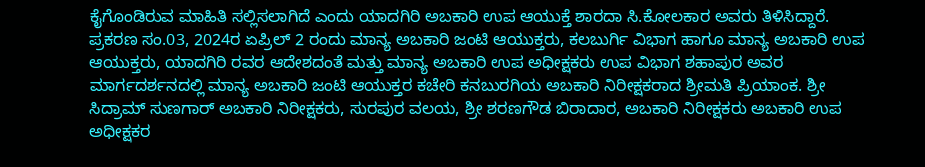ಕೈಗೊಂಡಿರುವ ಮಾಹಿತಿ ಸಲ್ಲಿಸಲಾಗಿದೆ ಎಂದು ಯಾದಗಿರಿ ಅಬಕಾರಿ ಉಪ ಆಯುಕ್ತೆ ಶಾರದಾ ಸಿ.ಕೋಲಕಾರ ಅವರು ತಿಳಿಸಿದ್ದಾರೆ.
ಪ್ರಕರಣ ಸಂ.03, 2024ರ ಏಪ್ರಿಲ್ 2 ರಂದು ಮಾನ್ಯ ಅಬಕಾರಿ ಜಂಟಿ ಆಯುಕ್ತರು, ಕಲಬುರ್ಗಿ ವಿಭಾಗ ಹಾಗೂ ಮಾನ್ಯ ಅಬಕಾರಿ ಉಪ ಆಯುಕ್ತರು, ಯಾದಗಿರಿ ರವರ ಆದೇಶದಂತೆ ಮತ್ತು ಮಾನ್ಯ ಅಬಕಾರಿ ಉಪ ಅಧೀಕ್ಷಕರು ಉಪ ವಿಭಾಗ ಶಹಾಪುರ ಅವರ ಮಾರ್ಗದರ್ಶನದಲ್ಲಿ ಮಾನ್ಯ ಅಬಕಾರಿ ಜಂಟಿ ಆಯುಕ್ತರ ಕಚೇರಿ ಕನಬುರಗಿಯ ಅಬಕಾರಿ ನಿರೀಕ್ಷಕರಾದ ಶ್ರೀಮತಿ ಪ್ರಿಯಾಂಕ. ಶ್ರೀ ಸಿದ್ರಾಮ್ ಸುಣಗಾರ್ ಅಬಕಾರಿ ನಿರೀಕ್ಷಕರು, ಸುರಪುರ ವಲಯ, ಶ್ರೀ ಶರಣಗೌಡ ಬಿರಾದಾರ, ಅಬಕಾರಿ ನಿರೀಕ್ಷಕರು ಅಬಕಾರಿ ಉಪ ಅಧೀಕ್ಷಕರ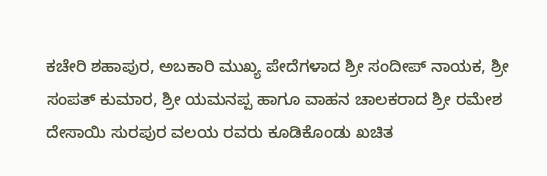ಕಚೇರಿ ಶಹಾಪುರ, ಅಬಕಾರಿ ಮುಖ್ಯ ಪೇದೆಗಳಾದ ಶ್ರೀ ಸಂದೀಪ್ ನಾಯಕ, ಶ್ರೀ ಸಂಪತ್ ಕುಮಾರ, ಶ್ರೀ ಯಮನಪ್ಪ ಹಾಗೂ ವಾಹನ ಚಾಲಕರಾದ ಶ್ರೀ ರಮೇಶ ದೇಸಾಯಿ ಸುರಪುರ ವಲಯ ರವರು ಕೂಡಿಕೊಂಡು ಖಚಿತ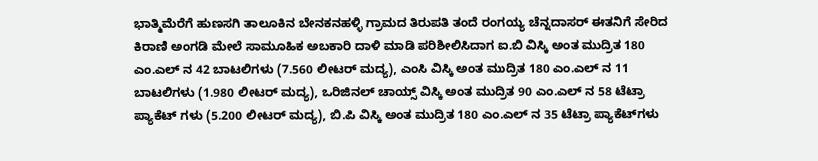ಭಾತ್ಮಿಮೆರೆಗೆ ಹುಣಸಗಿ ತಾಲೂಕಿನ ಬೇನಕನಹಳ್ಳಿ ಗ್ರಾಮದ ತಿರುಪತಿ ತಂದೆ ರಂಗಯ್ಯ ಚೆನ್ನದಾಸರ್ ಈತನಿಗೆ ಸೇರಿದ ಕಿರಾಣಿ ಅಂಗಡಿ ಮೇಲೆ ಸಾಮೂಹಿಕ ಅಬಕಾರಿ ದಾಳಿ ಮಾಡಿ ಪರಿಶೀಲಿಸಿದಾಗ ಐ.ಬಿ ವಿಸ್ಕಿ ಅಂತ ಮುದ್ರಿತ 180 ಎಂ.ಎಲ್ ನ 42 ಬಾಟಲಿಗಳು (7.560 ಲೀಟರ್ ಮದ್ಯ), ಎಂಸಿ ವಿಸ್ಕಿ ಅಂತ ಮುದ್ರಿತ 180 ಎಂ.ಎಲ್ ನ 11 ಬಾಟಲಿಗಳು (1.980 ಲೀಟರ್ ಮದ್ಯ), ಒರಿಜಿನಲ್ ಚಾಯ್ಸ್ ವಿಸ್ಕಿ ಅಂತ ಮುದ್ರಿತ 90 ಎಂ.ಎಲ್ ನ 58 ಟೆಟ್ರಾ ಪ್ಯಾಕೆಟ್ ಗಳು (5.200 ಲೀಟರ್ ಮದ್ಯ), ಬಿ.ಪಿ ವಿಸ್ಕಿ ಅಂತ ಮುದ್ರಿತ 180 ಎಂ.ಎಲ್ ನ 35 ಟೆಟ್ರಾ ಪ್ಯಾಕೆಟ್‍ಗಳು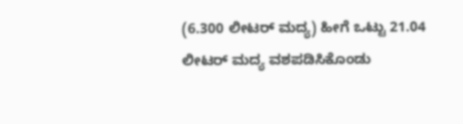(6.300 ಲೀಟರ್ ಮದ್ಯ) ಹೀಗೆ ಒಟ್ಟು 21.04 ಲೀಟರ್ ಮದ್ಯ ವಶಪಡಿಸಿಕೊಂಡು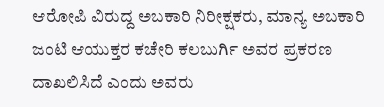ಆರೋಪಿ ವಿರುದ್ದ ಅಬಕಾರಿ ನಿರೀಕ್ಷಕರು, ಮಾನ್ಯ ಅಬಕಾರಿ ಜಂಟಿ ಆಯುಕ್ತರ ಕಚೇರಿ ಕಲಬುರ್ಗಿ ಅವರ ಪ್ರಕರಣ ದಾಖಲಿಸಿದೆ ಎಂದು ಅವರು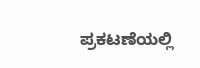ಪ್ರಕಟಣೆಯಲ್ಲಿ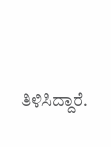ತಿಳಿಸಿದ್ದಾರೆ.